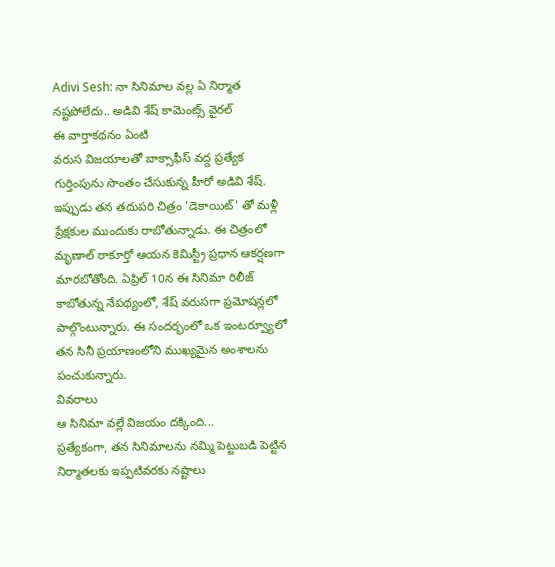Adivi Sesh: నా సినిమాల వల్ల ఏ నిర్మాత నష్టపోలేదు.. అడివి శేష్ కామెంట్స్ వైరల్
ఈ వార్తాకథనం ఏంటి
వరుస విజయాలతో బాక్సాఫీస్ వద్ద ప్రత్యేక గుర్తింపును సొంతం చేసుకున్న హీరో అడివి శేష్. ఇప్పుడు తన తదుపరి చిత్రం 'డెకాయిట్' తో మళ్లీ ప్రేక్షకుల ముందుకు రాబోతున్నాడు. ఈ చిత్రంలో మృణాల్ ఠాకూర్తో ఆయన కెమిస్ట్రీ ప్రధాన ఆకర్షణగా మారబోతోంది. ఏప్రిల్ 10న ఈ సినిమా రిలీజ్ కాబోతున్న నేపథ్యంలో, శేష్ వరుసగా ప్రమోషన్లలో పాల్గొంటున్నారు. ఈ సందర్భంలో ఒక ఇంటర్వ్యూలో తన సినీ ప్రయాణంలోని ముఖ్యమైన అంశాలను పంచుకున్నారు.
వివరాలు
ఆ సినిమా వల్లే విజయం దక్కింది...
ప్రత్యేకంగా, తన సినిమాలను నమ్మి పెట్టుబడి పెట్టిన నిర్మాతలకు ఇప్పటివరకు నష్టాలు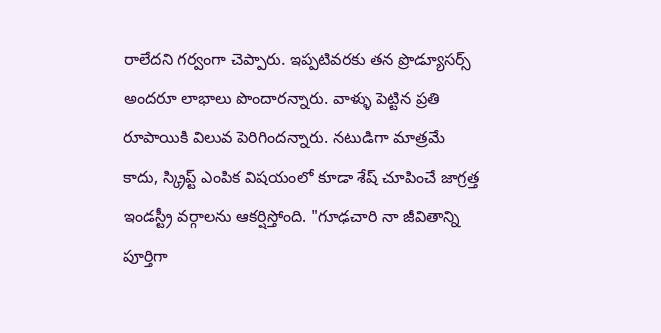రాలేదని గర్వంగా చెప్పారు. ఇప్పటివరకు తన ప్రొడ్యూసర్స్ అందరూ లాభాలు పొందారన్నారు. వాళ్ళు పెట్టిన ప్రతి రూపాయికి విలువ పెరిగిందన్నారు. నటుడిగా మాత్రమే కాదు, స్క్రిప్ట్ ఎంపిక విషయంలో కూడా శేష్ చూపించే జాగ్రత్త ఇండస్ట్రీ వర్గాలను ఆకర్షిస్తోంది. "గూఢచారి నా జీవితాన్ని పూర్తిగా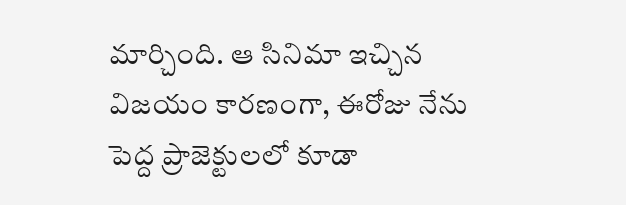మార్చింది. ఆ సినిమా ఇచ్చిన విజయం కారణంగా, ఈరోజు నేను పెద్ద ప్రాజెక్టులలో కూడా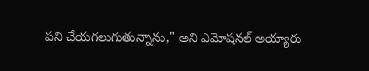పని చేయగలుగుతున్నాను," అని ఎమోషనల్ అయ్యారు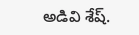అడివి శేష్.